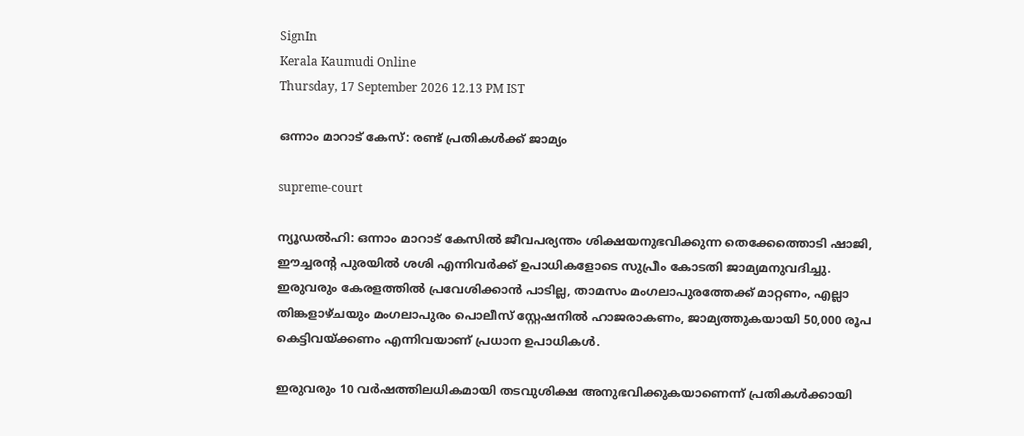SignIn
Kerala Kaumudi Online
Thursday, 17 September 2026 12.13 PM IST

ഒന്നാം മാറാട് കേസ്: രണ്ട് പ്രതികൾക്ക് ജാമ്യം

supreme-court

ന്യൂഡൽഹി: ഒന്നാം മാറാട് കേസിൽ ജീവപര്യന്തം ശിക്ഷയനുഭവിക്കുന്ന തെക്കേത്തൊടി ഷാജി, ഈച്ചരന്റ പുരയിൽ ശശി എന്നിവർക്ക് ഉപാധികളോടെ സുപ്രീം കോടതി ജാമ്യമനുവദിച്ചു. ഇരുവരും കേരളത്തിൽ പ്രവേശിക്കാൻ പാടില്ല, താമസം മംഗലാപുരത്തേക്ക് മാറ്റണം, എല്ലാ തിങ്കളാഴ്ചയും മംഗലാപുരം പൊലീസ് സ്റ്റേഷനിൽ ഹാജരാകണം, ജാമ്യത്തുകയായി 50,000 രൂപ കെട്ടിവയ്ക്കണം എന്നിവയാണ് പ്രധാന ഉപാധികൾ.

ഇരുവരും 10 വർഷത്തിലധികമായി തടവുശിക്ഷ അനുഭവിക്കുകയാണെന്ന് പ്രതികൾക്കായി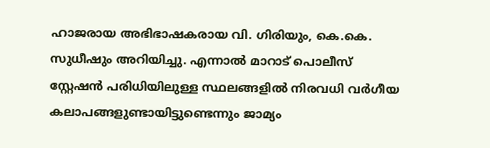ഹാജരായ അഭിഭാഷകരായ വി. ഗിരിയും, കെ.കെ. സുധീഷും അറിയിച്ചു. എന്നാൽ മാറാട് പൊലീസ് സ്റ്റേഷൻ പരിധിയിലുള്ള സ്ഥലങ്ങളിൽ നിരവധി വർഗീയ കലാപങ്ങളുണ്ടായിട്ടുണ്ടെന്നും ജാമ്യം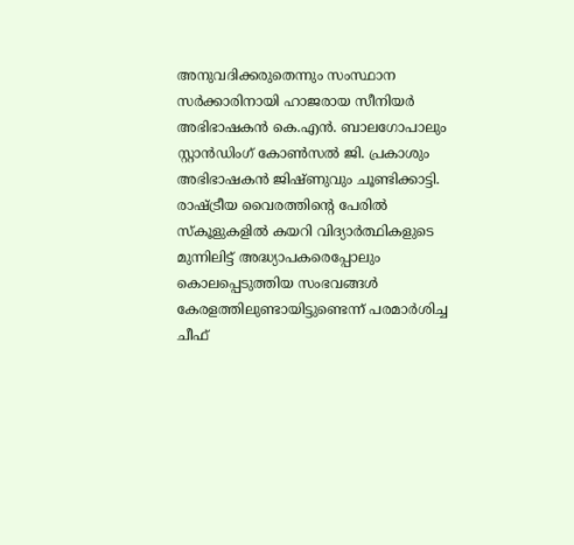അനുവദിക്കരുതെന്നും സംസ്ഥാന സർക്കാരിനായി ഹാജരായ സീനിയർ അഭിഭാഷകൻ കെ.എൻ. ബാലഗോപാലും സ്റ്റാൻഡിംഗ് കോൺസൽ ജി. പ്രകാശും അഭിഭാഷകൻ ജിഷ്ണുവും ചൂണ്ടിക്കാട്ടി. രാഷ്ട്രീയ വൈരത്തിന്റെ പേരിൽ സ്‌കൂളുകളിൽ കയറി വിദ്യാർത്ഥികളുടെ മുന്നിലിട്ട് അദ്ധ്യാപകരെപ്പോലും കൊലപ്പെടുത്തിയ സംഭവങ്ങൾ കേരളത്തിലുണ്ടായിട്ടുണ്ടെന്ന് പരമാർശിച്ച ചീഫ്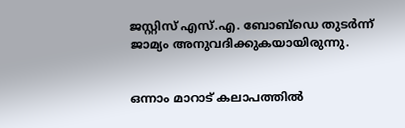ജസ്റ്റിസ് എസ്.എ. ബോബ്‌ഡെ തുടർന്ന് ജാമ്യം അനുവദിക്കുകയായിരുന്നു.


ഒന്നാം മാറാട് കലാപത്തിൽ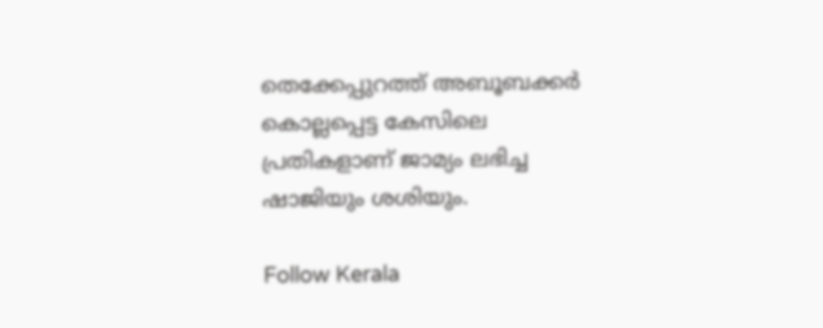തെക്കേപ്പുറത്ത് അബൂബക്കർ കൊല്ലപ്പെട്ട കേസിലെ പ്രതികളാണ് ജാമ്യം ലഭിച്ച ഷാജിയും ശശിയും.

Follow Kerala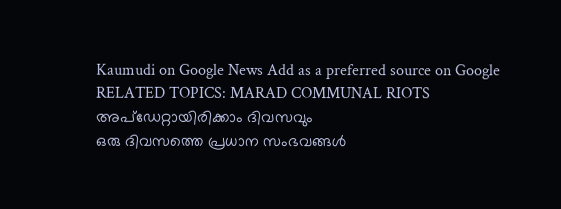Kaumudi on Google News Add as a preferred source on Google
RELATED TOPICS: MARAD COMMUNAL RIOTS
അപ്ഡേറ്റായിരിക്കാം ദിവസവും
ഒരു ദിവസത്തെ പ്രധാന സംഭവങ്ങൾ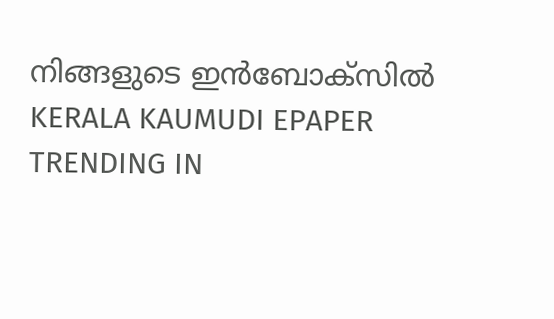നിങ്ങളുടെ ഇൻബോക്സിൽ
KERALA KAUMUDI EPAPER
TRENDING IN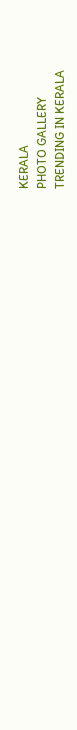KERALA
PHOTO GALLERY
TRENDING IN KERALA